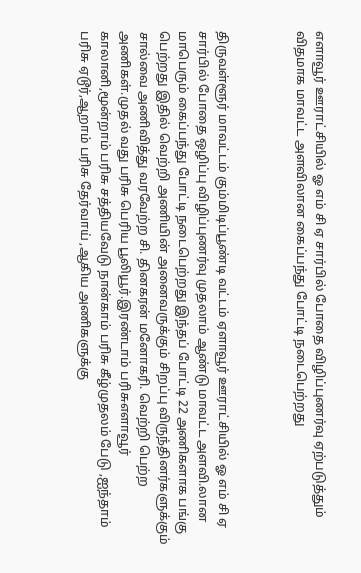எளாவூர் ஊராட்சியில் ஓ எம் சி ஏ சார்பில் போதை விழிப்புணர்வு ஏற்படுத்தும் விதமாக மாவட்ட அளவிலான கைப்பந்து போட்டி நடைபெற்றது



திருவள்ளூர் மாவட்டம் கும்மிடிப்பூண்டி வட்டம் ஏளாவூர் ஊராட்சியில் ஓ எம் சி ஏ சார்பில் போதை ஒழிப்பு விழிப்புணர்வு முதலாம் ஆண்டு மாவட்ட அளவி.லான மாபெரும் கைப்பந்து போட்டி நடைபெற்றது இந்தப் போட்டி 22 அணிகளாக பங்கு பெற்றது இதில் வெற்றி அணியின் அனைவருக்கும் சிறப்பு விருந்தினர்களுக்கும் சால்வை அணிவித்து வரவேற்ற சி. தினகரன் மனோகரி. வெற்றி பெற்ற அணிகள்.முதல் வது பரிசு பெரிய பூலியூர்.இரண்டாம் பரிசுஎளாவூர் காலானி,மூன்றாம் பரிசு சத்தியவேடு நான்காம் பரிசு கீழ்முதலம் பேடு ,ஐந்தாம் பரிசு ஏடூர்,ஆறாம் பரிசு தேர்வாய் ,ஆகிய அணிகளுக்கு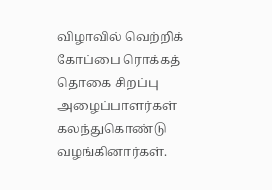விழாவில் வெற்றிக் கோப்பை ரொக்கத் தொகை சிறப்பு அழைப்பாளர்கள் கலந்துகொண்டு வழங்கினார்கள்.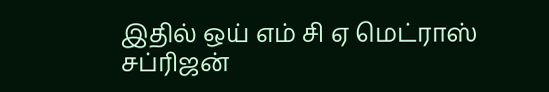இதில் ஒய் எம் சி ஏ மெட்ராஸ் சப்ரிஜன்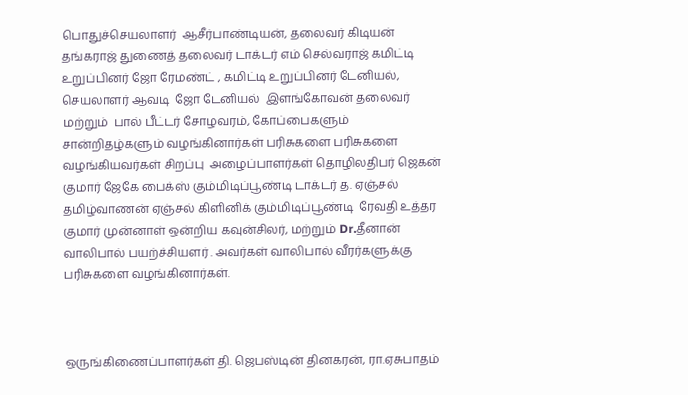பொதுச்செயலாளர்  ஆசீர்பாண்டியன், தலைவர் கிடியன் தங்கராஜ் துணைத் தலைவர் டாக்டர் எம் செல்வராஜ் கமிட்டி உறுப்பினர் ஜோ ரேமண்ட் , கமிட்டி உறுப்பினர் டேனியல், செயலாளர் ஆவடி  ஜோ டேனியல்  இளங்கோவன் தலைவர் மற்றும்  பால் பீட்டர் சோழவரம், கோப்பைகளும் சான்றிதழ்களும் வழங்கினார்கள் பரிசுகளை பரிசுகளை வழங்கியவர்கள் சிறப்பு  அழைப்பாளர்கள் தொழிலதிபர் ஜெகன் குமார் ஜேகே பைக்ஸ் கும்மிடிப்பூண்டி டாக்டர் த. ஏஞ்சல் தமிழ்வாணன் ஏஞ்சல் கிளினிக் கும்மிடிப்பூண்டி  ரேவதி உத்தர குமார் முன்னாள் ஒன்றிய கவுன்சிலர், மற்றும் Dr.தீனான் வாலிபால் பயற்ச்சியளர் . அவர்கள் வாலிபால் வீரர்களுக்கு பரிசுகளை வழங்கினார்கள்.



ஒருங்கிணைப்பாளர்கள் தி. ஜெபஸ்டின் தினகரன், ரா.ஏசுபாதம்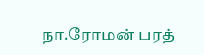நா.ரோமன் பரத்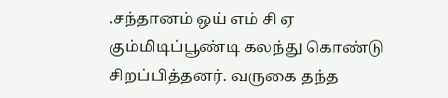.சந்தானம் ஒய் எம் சி ஏ கும்மிடிப்பூண்டி கலந்து கொண்டு சிறப்பித்தனர். வருகை தந்த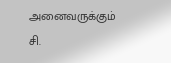அனைவருக்கும் சி.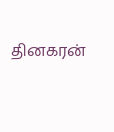தினகரன்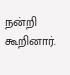நன்றி கூறினார்.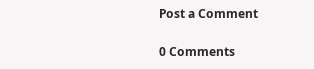Post a Comment

0 Comments